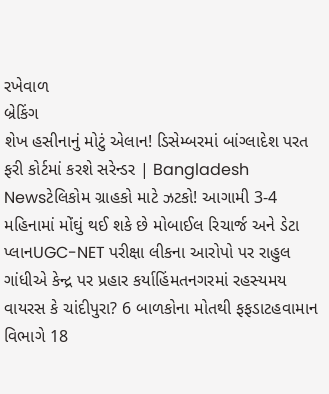રખેવાળ
બ્રેકિંગ
શેખ હસીનાનું મોટું એલાન! ડિસેમ્બરમાં બાંગ્લાદેશ પરત ફરી કોર્ટમાં કરશે સરેન્ડર | Bangladesh Newsટેલિકોમ ગ્રાહકો માટે ઝટકો! આગામી 3-4 મહિનામાં મોંઘું થઈ શકે છે મોબાઈલ રિચાર્જ અને ડેટા પ્લાનUGC-NET પરીક્ષા લીકના આરોપો પર રાહુલ ગાંધીએ કેન્દ્ર પર પ્રહાર કર્યાહિંમતનગરમાં રહસ્યમય વાયરસ કે ચાંદીપુરા? 6 બાળકોના મોતથી ફફડાટહવામાન વિભાગે 18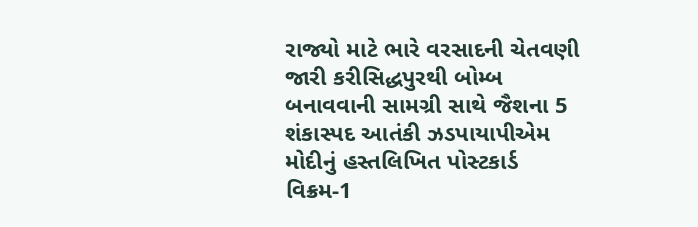રાજ્યો માટે ભારે વરસાદની ચેતવણી જારી કરીસિદ્ધપુરથી બોમ્બ બનાવવાની સામગ્રી સાથે જૈશના 5 શંકાસ્પદ આતંકી ઝડપાયાપીએમ મોદીનું હસ્તલિખિત પોસ્ટકાર્ડ વિક્રમ-1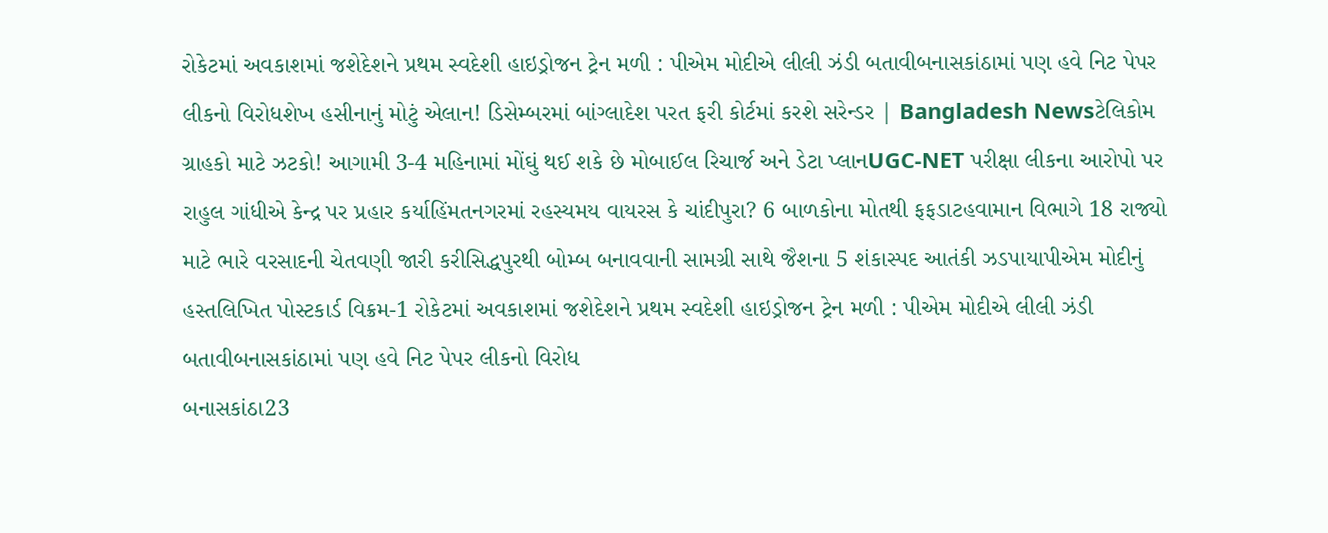રોકેટમાં અવકાશમાં જશેદેશને પ્રથમ સ્વદેશી હાઇડ્રોજન ટ્રેન મળી : પીએમ મોદીએ લીલી ઝંડી બતાવીબનાસકાંઠામાં પણ હવે નિટ પેપર લીકનો વિરોધશેખ હસીનાનું મોટું એલાન! ડિસેમ્બરમાં બાંગ્લાદેશ પરત ફરી કોર્ટમાં કરશે સરેન્ડર | Bangladesh Newsટેલિકોમ ગ્રાહકો માટે ઝટકો! આગામી 3-4 મહિનામાં મોંઘું થઈ શકે છે મોબાઈલ રિચાર્જ અને ડેટા પ્લાનUGC-NET પરીક્ષા લીકના આરોપો પર રાહુલ ગાંધીએ કેન્દ્ર પર પ્રહાર કર્યાહિંમતનગરમાં રહસ્યમય વાયરસ કે ચાંદીપુરા? 6 બાળકોના મોતથી ફફડાટહવામાન વિભાગે 18 રાજ્યો માટે ભારે વરસાદની ચેતવણી જારી કરીસિદ્ધપુરથી બોમ્બ બનાવવાની સામગ્રી સાથે જૈશના 5 શંકાસ્પદ આતંકી ઝડપાયાપીએમ મોદીનું હસ્તલિખિત પોસ્ટકાર્ડ વિક્રમ-1 રોકેટમાં અવકાશમાં જશેદેશને પ્રથમ સ્વદેશી હાઇડ્રોજન ટ્રેન મળી : પીએમ મોદીએ લીલી ઝંડી બતાવીબનાસકાંઠામાં પણ હવે નિટ પેપર લીકનો વિરોધ
બનાસકાંઠા23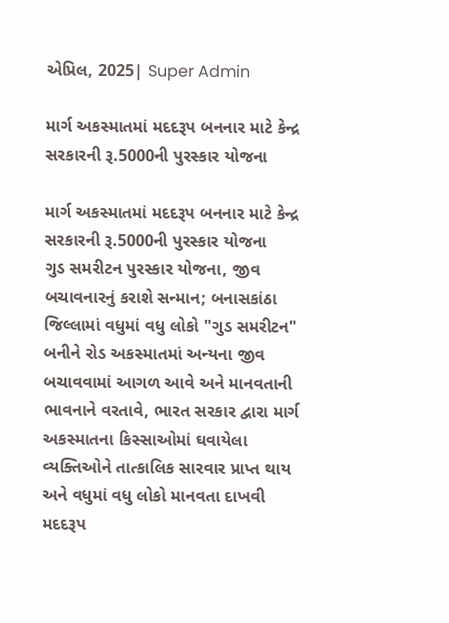એપ્રિલ, 2025| Super Admin

માર્ગ અકસ્માતમાં મદદરૂપ બનનાર માટે કેન્દ્ર સરકારની રૂ.5000ની પુરસ્કાર યોજના

માર્ગ અકસ્માતમાં મદદરૂપ બનનાર માટે કેન્દ્ર સરકારની રૂ.5000ની પુરસ્કાર યોજના
ગુડ સમરીટન પુરસ્કાર યોજના, જીવ બચાવનારનું કરાશે સન્માન; બનાસકાંઠા જિલ્લામાં વધુમાં વધુ લોકો "ગુડ સમરીટન" બનીને રોડ અકસ્માતમાં અન્યના જીવ બચાવવામાં આગળ આવે અને માનવતાની ભાવનાને વરતાવે, ભારત સરકાર દ્વારા માર્ગ અકસ્માતના કિસ્સાઓમાં ઘવાયેલા વ્યક્તિઓને તાત્કાલિક સારવાર પ્રાપ્ત થાય અને વધુમાં વધુ લોકો માનવતા દાખવી મદદરૂપ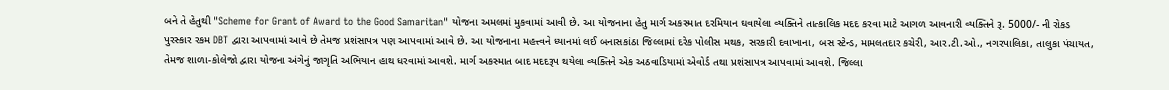બને તે હેતુથી "Scheme for Grant of Award to the Good Samaritan" યોજના અમલમાં મુકવામાં આવી છે. આ યોજનાના હેતુ માર્ગ અકસ્માત દરમિયાન ઘવાયેલા વ્યક્તિને તાત્કાલિક મદદ કરવા માટે આગળ આવનારી વ્યક્તિને રૂ. 5000/- ની રોકડ પુરસ્કાર રકમ DBT દ્વારા આપવામાં આવે છે તેમજ પ્રશંસાપત્ર પણ આપવામાં આવે છે. આ યોજનાના મહત્ત્વને ધ્યાનમાં લઈ બનાસકાંઠા જિલ્લામાં દરેક પોલીસ મથક, સરકારી દવાખાના, બસ સ્ટેન્ડ, મામલતદાર કચેરી, આર.ટી.ઓ., નગરપાલિકા, તાલુકા પંચાયત, તેમજ શાળા-કોલેજો દ્વારા યોજના અંગેનું જાગૃતિ અભિયાન હાથ ધરવામાં આવશે. માર્ગ અકસ્માત બાદ મદદરૂપ થયેલા વ્યક્તિને એક અઠવાડિયામાં એવોર્ડ તથા પ્રશંસાપત્ર આપવામાં આવશે. જિલ્લા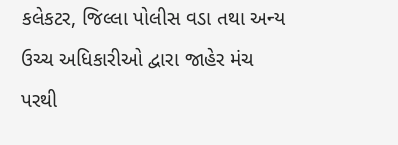કલેકટર, જિલ્લા પોલીસ વડા તથા અન્ય ઉચ્ચ અધિકારીઓ દ્વારા જાહેર મંચ પરથી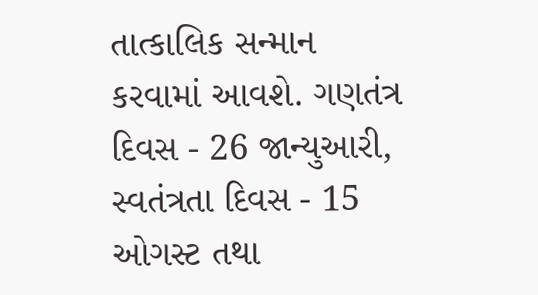તાત્કાલિક સન્માન કરવામાં આવશે. ગણતંત્ર દિવસ - 26 જાન્યુઆરી, સ્વતંત્રતા દિવસ - 15 ઓગસ્ટ તથા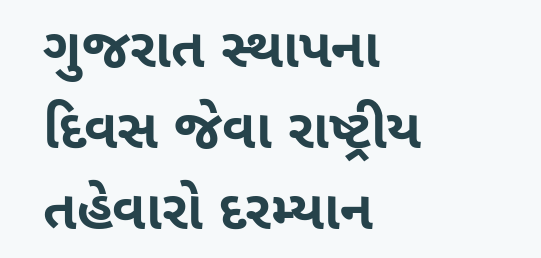ગુજરાત સ્થાપના દિવસ જેવા રાષ્ટ્રીય તહેવારો દરમ્યાન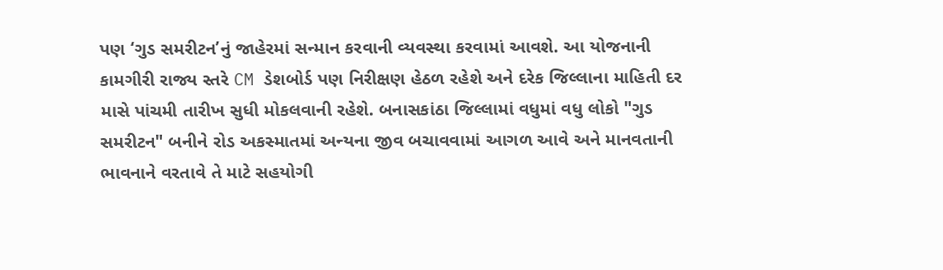પણ ‘ગુડ સમરીટન’નું જાહેરમાં સન્માન કરવાની વ્યવસ્થા કરવામાં આવશે. આ યોજનાની કામગીરી રાજ્ય સ્તરે CM ડેશબોર્ડ પણ નિરીક્ષણ હેઠળ રહેશે અને દરેક જિલ્લાના માહિતી દર માસે પાંચમી તારીખ સુધી મોકલવાની રહેશે. બનાસકાંઠા જિલ્લામાં વધુમાં વધુ લોકો "ગુડ સમરીટન" બનીને રોડ અકસ્માતમાં અન્યના જીવ બચાવવામાં આગળ આવે અને માનવતાની ભાવનાને વરતાવે તે માટે સહયોગી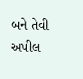બને તેવી અપીલ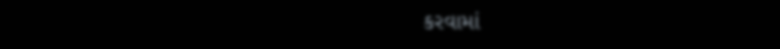કરવામાં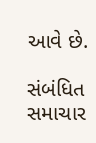આવે છે.

સંબંધિત સમાચાર